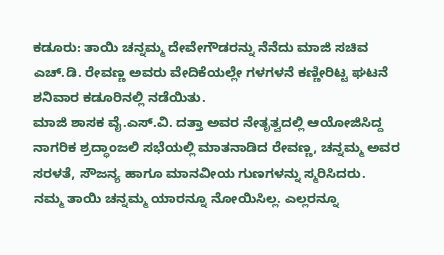ಕಡೂರು: ತಾಯಿ ಚನ್ನಮ್ಮ ದೇವೇಗೌಡರನ್ನು ನೆನೆದು ಮಾಜಿ ಸಚಿವ ಎಚ್.ಡಿ. ರೇವಣ್ಣ ಅವರು ವೇದಿಕೆಯಲ್ಲೇ ಗಳಗಳನೆ ಕಣ್ಣೀರಿಟ್ಟ ಘಟನೆ ಶನಿವಾರ ಕಡೂರಿನಲ್ಲಿ ನಡೆಯಿತು.
ಮಾಜಿ ಶಾಸಕ ವೈ.ಎಸ್.ವಿ. ದತ್ತಾ ಅವರ ನೇತೃತ್ವದಲ್ಲಿ ಆಯೋಜಿಸಿದ್ದ ನಾಗರಿಕ ಶ್ರದ್ಧಾಂಜಲಿ ಸಭೆಯಲ್ಲಿ ಮಾತನಾಡಿದ ರೇವಣ್ಣ, ಚನ್ನಮ್ಮ ಅವರ ಸರಳತೆ, ಸೌಜನ್ಯ ಹಾಗೂ ಮಾನವೀಯ ಗುಣಗಳನ್ನು ಸ್ಮರಿಸಿದರು.
ನಮ್ಮ ತಾಯಿ ಚನ್ನಮ್ಮ ಯಾರನ್ನೂ ನೋಯಿಸಿಲ್ಲ. ಎಲ್ಲರನ್ನೂ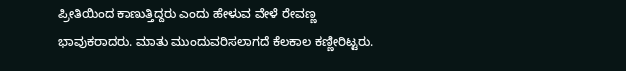ಪ್ರೀತಿಯಿಂದ ಕಾಣುತ್ತಿದ್ದರು ಎಂದು ಹೇಳುವ ವೇಳೆ ರೇವಣ್ಣ ಭಾವುಕರಾದರು. ಮಾತು ಮುಂದುವರಿಸಲಾಗದೆ ಕೆಲಕಾಲ ಕಣ್ಣೀರಿಟ್ಟರು.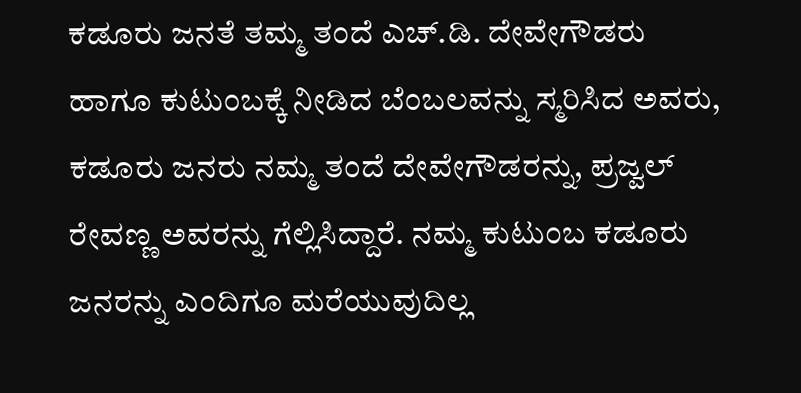ಕಡೂರು ಜನತೆ ತಮ್ಮ ತಂದೆ ಎಚ್.ಡಿ. ದೇವೇಗೌಡರು ಹಾಗೂ ಕುಟುಂಬಕ್ಕೆ ನೀಡಿದ ಬೆಂಬಲವನ್ನು ಸ್ಮರಿಸಿದ ಅವರು, ಕಡೂರು ಜನರು ನಮ್ಮ ತಂದೆ ದೇವೇಗೌಡರನ್ನು, ಪ್ರಜ್ವಲ್ ರೇವಣ್ಣ ಅವರನ್ನು ಗೆಲ್ಲಿಸಿದ್ದಾರೆ. ನಮ್ಮ ಕುಟುಂಬ ಕಡೂರು ಜನರನ್ನು ಎಂದಿಗೂ ಮರೆಯುವುದಿಲ್ಲ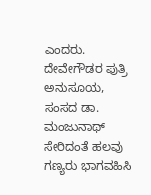ಎಂದರು.
ದೇವೇಗೌಡರ ಪುತ್ರಿ ಅನುಸೂಯ, ಸಂಸದ ಡಾ. ಮಂಜುನಾಥ್ ಸೇರಿದಂತೆ ಹಲವು ಗಣ್ಯರು ಭಾಗವಹಿಸಿ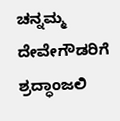ಚನ್ನಮ್ಮ ದೇವೇಗೌಡರಿಗೆ ಶ್ರದ್ಧಾಂಜಲಿ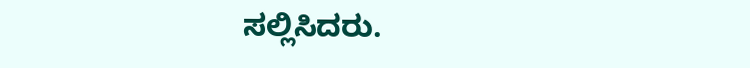ಸಲ್ಲಿಸಿದರು.